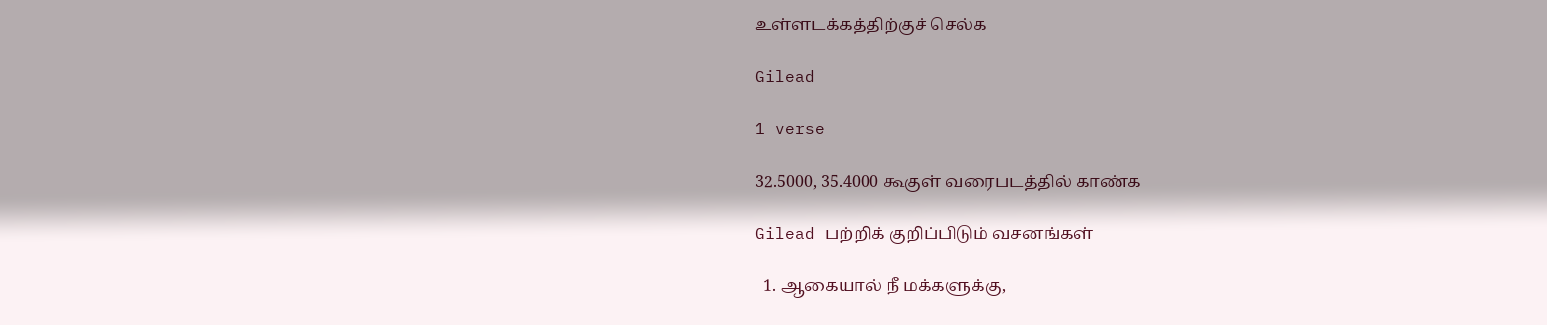உள்ளடக்கத்திற்குச் செல்க

Gilead

1 verse

32.5000, 35.4000 கூகுள் வரைபடத்தில் காண்க

Gilead பற்றிக் குறிப்பிடும் வசனங்கள்

  1. ஆகையால் நீ மக்களுக்கு,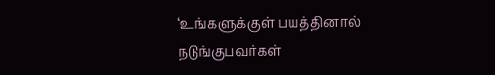‘உங்களுக்குள் பயத்தினால் நடுங்குபவர்கள்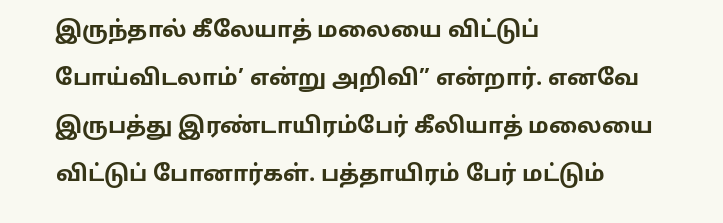இருந்தால் கீலேயாத் மலையை விட்டுப் போய்விடலாம்’ என்று அறிவி” என்றார். எனவே இருபத்து இரண்டாயிரம்பேர் கீலியாத் மலையை விட்டுப் போனார்கள். பத்தாயிரம் பேர் மட்டும்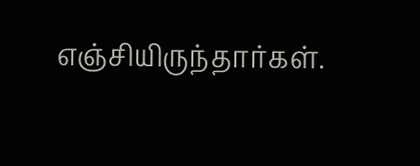எஞ்சியிருந்தார்கள்.